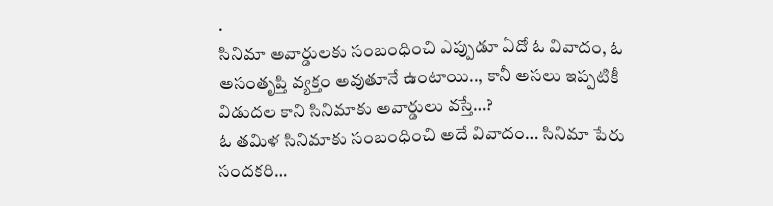.
సినిమా అవార్డులకు సంబంధించి ఎప్పుడూ ఏదో ఓ వివాదం, ఓ అసంతృప్తి వ్యక్తం అవుతూనే ఉంటాయి.., కానీ అసలు ఇప్పటికీ విడుదల కాని సినిమాకు అవార్డులు వస్తే…?
ఓ తమిళ సినిమాకు సంబంధించి అదే వివాదం… సినిమా పేరు సందకరి…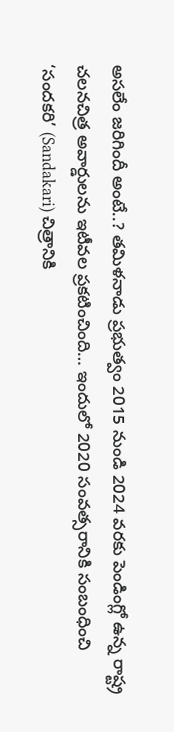అసలేం జరిగిందీ అంటే..? తమిళనాడు ప్రభుత్వం 2015 నుండి 2024 వరకు పెండింగ్లో ఉన్న రాష్ట్ర చలనచిత్ర అవార్డులను ఇటీవల ప్రకటించింది… ఇందులో 2020 సంవత్సరానికి సంబంధించి ‘సందకరి’ (Sandakari) చిత్రానికి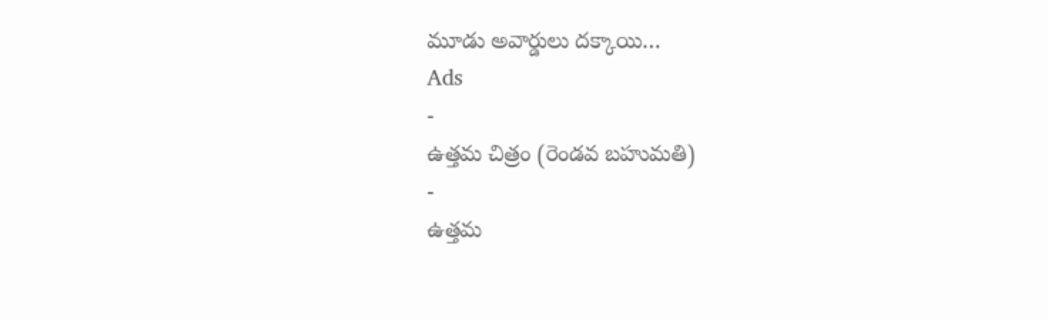మూడు అవార్డులు దక్కాయి…
Ads
-
ఉత్తమ చిత్రం (రెండవ బహుమతి)
-
ఉత్తమ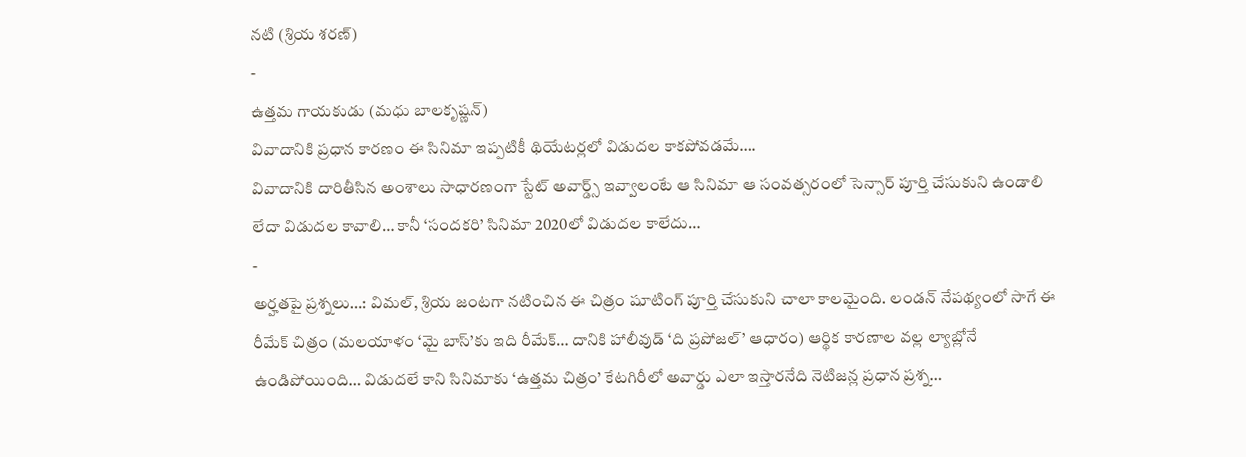నటి (శ్రియ శరణ్)
-
ఉత్తమ గాయకుడు (మధు బాలకృష్ణన్)
వివాదానికి ప్రధాన కారణం ఈ సినిమా ఇప్పటికీ థియేటర్లలో విడుదల కాకపోవడమే….
వివాదానికి దారితీసిన అంశాలు సాధారణంగా స్టేట్ అవార్డ్స్ ఇవ్వాలంటే ఆ సినిమా ఆ సంవత్సరంలో సెన్సార్ పూర్తి చేసుకుని ఉండాలి లేదా విడుదల కావాలి… కానీ ‘సందకరి’ సినిమా 2020లో విడుదల కాలేదు…
-
అర్హతపై ప్రశ్నలు…: విమల్, శ్రియ జంటగా నటించిన ఈ చిత్రం షూటింగ్ పూర్తి చేసుకుని చాలా కాలమైంది. లండన్ నేపథ్యంలో సాగే ఈ రీమేక్ చిత్రం (మలయాళం ‘మై బాస్’కు ఇది రీమేక్… దానికి హాలీవుడ్ ‘ది ప్రపోజల్’ ఆధారం) ఆర్థిక కారణాల వల్ల ల్యాబ్లోనే ఉండిపోయింది… విడుదలే కాని సినిమాకు ‘ఉత్తమ చిత్రం’ కేటగిరీలో అవార్డు ఎలా ఇస్తారనేది నెటిజన్ల ప్రధాన ప్రశ్న…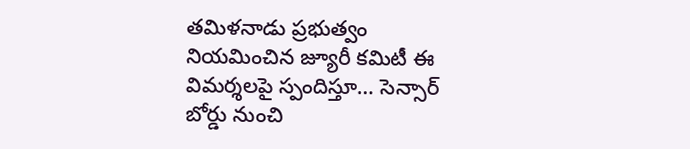తమిళనాడు ప్రభుత్వం నియమించిన జ్యూరీ కమిటీ ఈ విమర్శలపై స్పందిస్తూ… సెన్సార్ బోర్డు నుంచి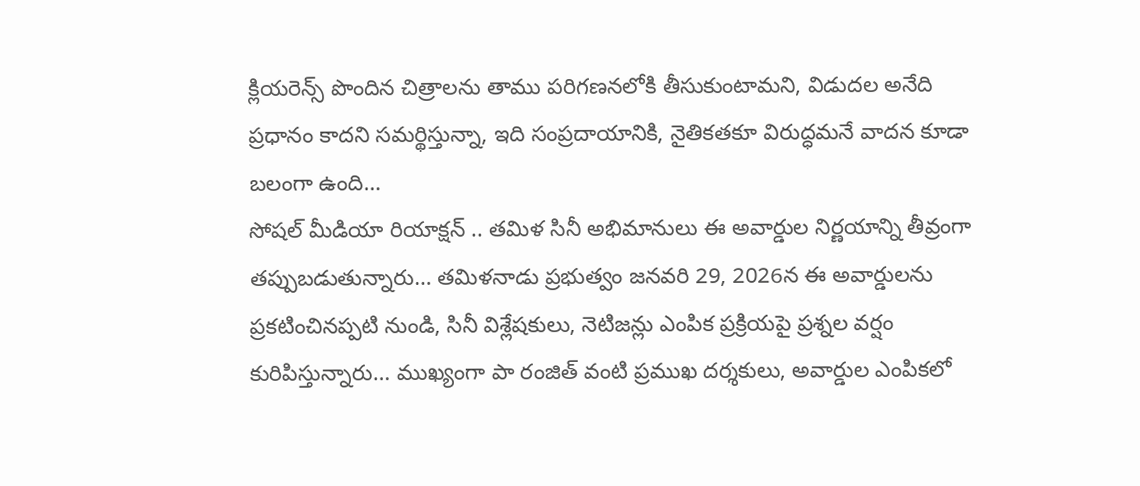క్లియరెన్స్ పొందిన చిత్రాలను తాము పరిగణనలోకి తీసుకుంటామని, విడుదల అనేది ప్రధానం కాదని సమర్థిస్తున్నా, ఇది సంప్రదాయానికి, నైతికతకూ విరుద్ధమనే వాదన కూడా బలంగా ఉంది…
సోషల్ మీడియా రియాక్షన్ .. తమిళ సినీ అభిమానులు ఈ అవార్డుల నిర్ణయాన్ని తీవ్రంగా తప్పుబడుతున్నారు… తమిళనాడు ప్రభుత్వం జనవరి 29, 2026న ఈ అవార్డులను ప్రకటించినప్పటి నుండి, సినీ విశ్లేషకులు, నెటిజన్లు ఎంపిక ప్రక్రియపై ప్రశ్నల వర్షం కురిపిస్తున్నారు… ముఖ్యంగా పా రంజిత్ వంటి ప్రముఖ దర్శకులు, అవార్డుల ఎంపికలో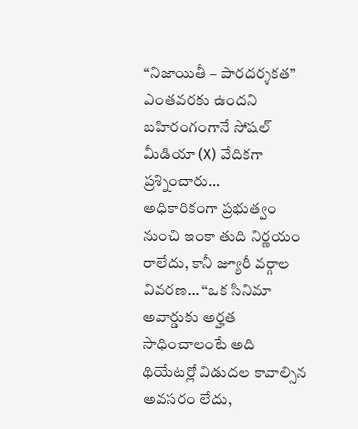“నిజాయితీ – పారదర్శకత” ఎంతవరకు ఉందని బహిరంగంగానే సోషల్ మీడియా (X) వేదికగా ప్రశ్నించారు…
అధికారికంగా ప్రభుత్వం నుంచి ఇంకా తుది నిర్ణయం రాలేదు, కానీ జ్యూరీ వర్గాల వివరణ… ‘‘ఒక సినిమా అవార్డుకు అర్హత సాధించాలంటే అది థియేటర్లో విడుదల కావాల్సిన అవసరం లేదు,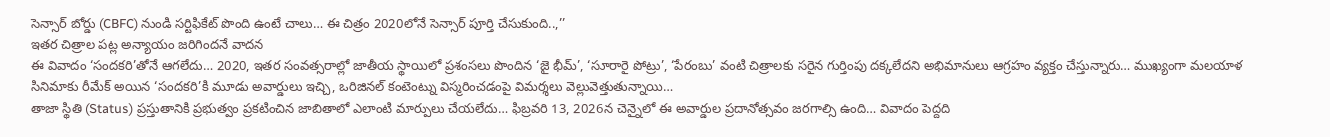సెన్సార్ బోర్డు (CBFC) నుండి సర్టిఫికేట్ పొంది ఉంటే చాలు… ఈ చిత్రం 2020లోనే సెన్సార్ పూర్తి చేసుకుంది..,’’
ఇతర చిత్రాల పట్ల అన్యాయం జరిగిందనే వాదన
ఈ వివాదం ‘సందకరి’తోనే ఆగలేదు… 2020, ఇతర సంవత్సరాల్లో జాతీయ స్థాయిలో ప్రశంసలు పొందిన ‘జై భీమ్’, ‘సూరారై పోట్రు’, ‘పేరంబు’ వంటి చిత్రాలకు సరైన గుర్తింపు దక్కలేదని అభిమానులు ఆగ్రహం వ్యక్తం చేస్తున్నారు… ముఖ్యంగా మలయాళ సినిమాకు రీమేక్ అయిన ‘సందకరి’కి మూడు అవార్డులు ఇచ్చి, ఒరిజినల్ కంటెంట్ను విస్మరించడంపై విమర్శలు వెల్లువెత్తుతున్నాయి…
తాజా స్థితి (Status) ప్రస్తుతానికి ప్రభుత్వం ప్రకటించిన జాబితాలో ఎలాంటి మార్పులు చేయలేదు… ఫిబ్రవరి 13, 2026న చెన్నైలో ఈ అవార్డుల ప్రదానోత్సవం జరగాల్సి ఉంది… వివాదం పెద్దది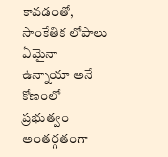కావడంతో, సాంకేతిక లోపాలు ఏమైనా ఉన్నాయా అనే కోణంలో ప్రభుత్వం అంతర్గతంగా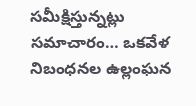సమీక్షిస్తున్నట్లు సమాచారం… ఒకవేళ నిబంధనల ఉల్లంఘన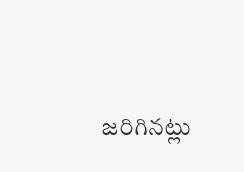జరిగినట్లు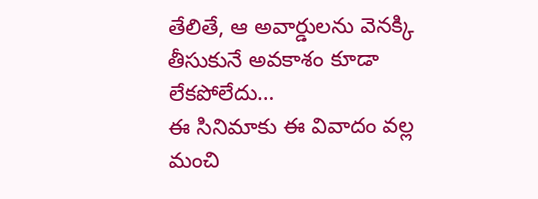తేలితే, ఆ అవార్డులను వెనక్కి తీసుకునే అవకాశం కూడా లేకపోలేదు…
ఈ సినిమాకు ఈ వివాదం వల్ల మంచి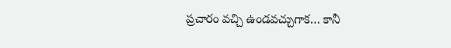ప్రచారం వచ్చి ఉండవచ్చుగాక… కానీ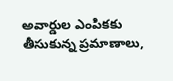అవార్డుల ఎంపికకు తీసుకున్న ప్రమాణాలు,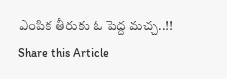ఎంపిక తీరుకు ఓ పెద్ద మచ్చ..!!
Share this Article